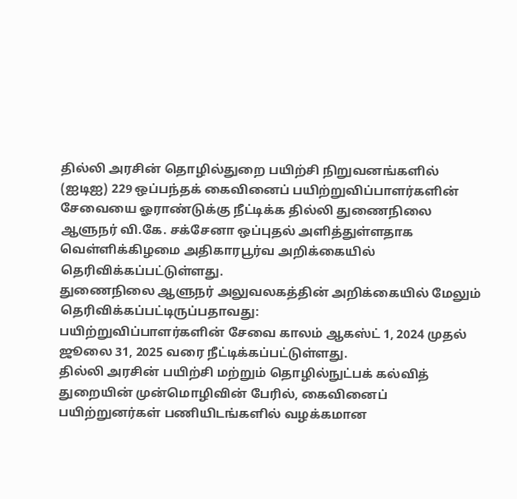தில்லி அரசின் தொழில்துறை பயிற்சி நிறுவனங்களில் (ஐடிஐ) 229 ஒப்பந்தக் கைவினைப் பயிற்றுவிப்பாளர்களின் சேவையை ஓராண்டுக்கு நீட்டிக்க தில்லி துணைநிலை ஆளுநர் வி.கே. சக்சேனா ஒப்புதல் அளித்துள்ளதாக வெள்ளிக்கிழமை அதிகாரபூர்வ அறிக்கையில் தெரிவிக்கப்பட்டுள்ளது.
துணைநிலை ஆளுநர் அலுவலகத்தின் அறிக்கையில் மேலும் தெரிவிக்கப்பட்டிருப்பதாவது:
பயிற்றுவிப்பாளர்களின் சேவை காலம் ஆகஸ்ட் 1, 2024 முதல் ஜூலை 31, 2025 வரை நீட்டிக்கப்பட்டுள்ளது.
தில்லி அரசின் பயிற்சி மற்றும் தொழில்நுட்பக் கல்வித் துறையின் முன்மொழிவின் பேரில், கைவினைப் பயிற்றுனர்கள் பணியிடங்களில் வழக்கமான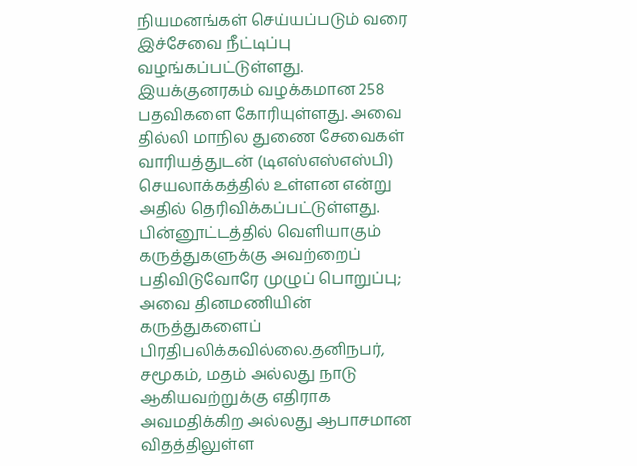நியமனங்கள் செய்யப்படும் வரை இச்சேவை நீட்டிப்பு வழங்கப்பட்டுள்ளது.
இயக்குனரகம் வழக்கமான 258 பதவிகளை கோரியுள்ளது. அவை தில்லி மாநில துணை சேவைகள் வாரியத்துடன் (டிஎஸ்எஸ்எஸ்பி) செயலாக்கத்தில் உள்ளன என்று அதில் தெரிவிக்கப்பட்டுள்ளது.
பின்னூட்டத்தில் வெளியாகும் கருத்துகளுக்கு அவற்றைப் பதிவிடுவோரே முழுப் பொறுப்பு; அவை தினமணியின் கருத்துகளைப் பிரதிபலிக்கவில்லை.தனிநபர், சமூகம், மதம் அல்லது நாடு ஆகியவற்றுக்கு எதிராக அவமதிக்கிற அல்லது ஆபாசமான விதத்திலுள்ள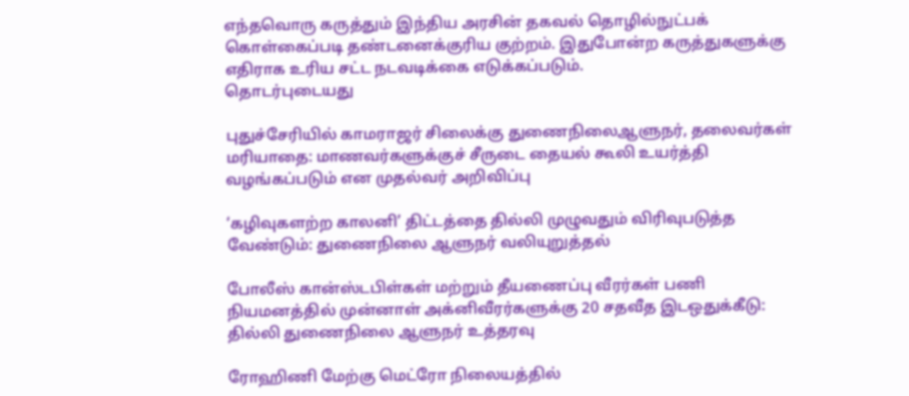எந்தவொரு கருத்தும் இந்திய அரசின் தகவல் தொழில்நுட்பக் கொள்கைப்படி தண்டனைக்குரிய குற்றம். இதுபோன்ற கருத்துகளுக்கு எதிராக உரிய சட்ட நடவடிக்கை எடுக்கப்படும்.
தொடர்புடையது

புதுச்சேரியில் காமராஜர் சிலைக்கு துணைநிலைஆளுநர், தலைவர்கள் மரியாதை: மாணவர்களுக்குச் சீருடை தையல் கூலி உயர்த்தி வழங்கப்படும் என முதல்வர் அறிவிப்பு

‘கழிவுகளற்ற காலனி’ திட்டத்தை தில்லி முழுவதும் விரிவுபடுத்த வேண்டும்: துணைநிலை ஆளுநர் வலியுறுத்தல்

போலீஸ் கான்ஸ்டபிள்கள் மற்றும் தீயணைப்பு வீரர்கள் பணி நியமனத்தில் முன்னாள் அக்னிவீரர்களுக்கு 20 சதவீத இடஒதுக்கீடு: தில்லி துணைநிலை ஆளுநர் உத்தரவு

ரோஹிணி மேற்கு மெட்ரோ நிலையத்தில்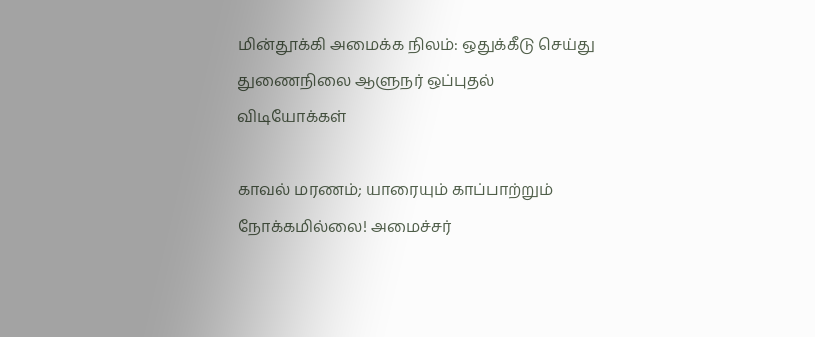மின்தூக்கி அமைக்க நிலம்: ஒதுக்கீடு செய்து துணைநிலை ஆளுநர் ஒப்புதல்
விடியோக்கள்

காவல் மரணம்; யாரையும் காப்பாற்றும் நோக்கமில்லை! அமைச்சர்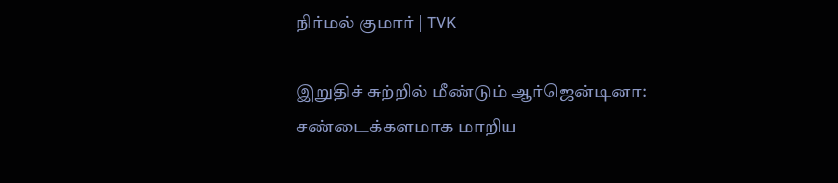நிர்மல் குமார் | TVK

இறுதிச் சுற்றில் மீண்டும் ஆர்ஜென்டினா: சண்டைக்களமாக மாறிய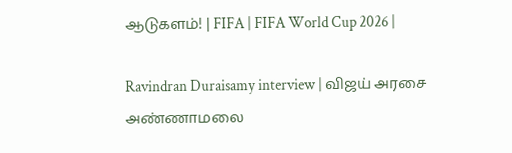ஆடுகளம்! | FIFA | FIFA World Cup 2026 |

Ravindran Duraisamy interview | விஜய் அரசை அண்ணாமலை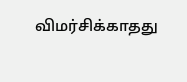விமர்சிக்காதது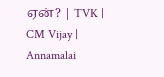ஏன்? | TVK | CM Vijay | Annamalai